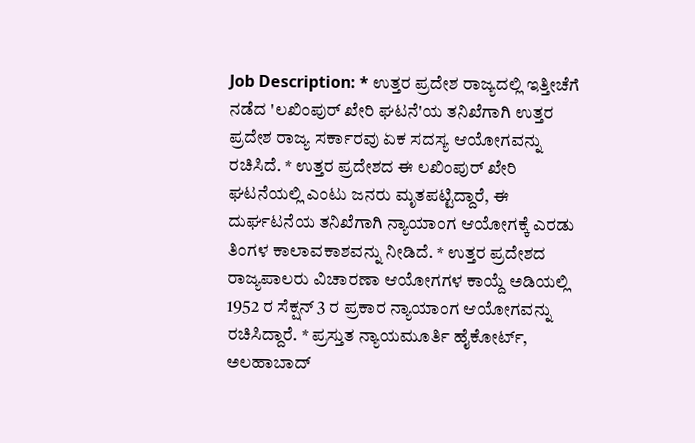Job Description: * ಉತ್ತರ ಪ್ರದೇಶ ರಾಜ್ಯದಲ್ಲಿ ಇತ್ತೀಚೆಗೆ ನಡೆದ 'ಲಖಿಂಪುರ್ ಖೇರಿ ಘಟನೆ'ಯ ತನಿಖೆಗಾಗಿ ಉತ್ತರ ಪ್ರದೇಶ ರಾಜ್ಯ ಸರ್ಕಾರವು ಏಕ ಸದಸ್ಯ ಆಯೋಗವನ್ನು ರಚಿಸಿದೆ. * ಉತ್ತರ ಪ್ರದೇಶದ ಈ ಲಖಿಂಪುರ್ ಖೇರಿ ಘಟನೆಯಲ್ಲಿ ಎಂಟು ಜನರು ಮೃತಪಟ್ಟಿದ್ದಾರೆ, ಈ ದುರ್ಘಟನೆಯ ತನಿಖೆಗಾಗಿ ನ್ಯಾಯಾಂಗ ಆಯೋಗಕ್ಕೆ ಎರಡು ತಿಂಗಳ ಕಾಲಾವಕಾಶವನ್ನು ನೀಡಿದೆ. * ಉತ್ತರ ಪ್ರದೇಶದ ರಾಜ್ಯಪಾಲರು ವಿಚಾರಣಾ ಆಯೋಗಗಳ ಕಾಯ್ದೆ ಅಡಿಯಲ್ಲಿ 1952 ರ ಸೆಕ್ಷನ್ 3 ರ ಪ್ರಕಾರ ನ್ಯಾಯಾಂಗ ಆಯೋಗವನ್ನು ರಚಿಸಿದ್ದಾರೆ. * ಪ್ರಸ್ತುತ ನ್ಯಾಯಮೂರ್ತಿ ಹೈಕೋರ್ಟ್, ಅಲಹಾಬಾದ್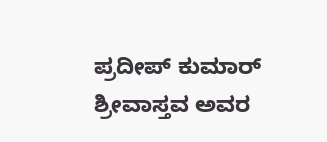ಪ್ರದೀಪ್ ಕುಮಾರ್ ಶ್ರೀವಾಸ್ತವ ಅವರ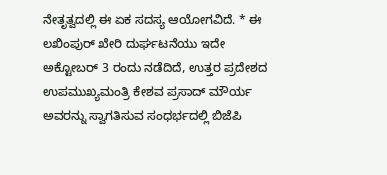ನೇತೃತ್ವದಲ್ಲಿ ಈ ಏಕ ಸದಸ್ಯ ಆಯೋಗವಿದೆ. * ಈ ಲಖಿಂಪುರ್ ಖೇರಿ ದುರ್ಘಟನೆಯು ಇದೇ ಅಕ್ಟೋಬರ್ 3 ರಂದು ನಡೆದಿದೆ, ಉತ್ತರ ಪ್ರದೇಶದ ಉಪಮುಖ್ಯಮಂತ್ರಿ ಕೇಶವ ಪ್ರಸಾದ್ ಮೌರ್ಯ ಅವರನ್ನು ಸ್ವಾಗತಿಸುವ ಸಂಧರ್ಭದಲ್ಲಿ ಬಿಜೆಪಿ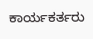ಕಾರ್ಯಕರ್ತರು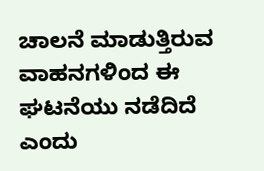ಚಾಲನೆ ಮಾಡುತ್ತಿರುವ ವಾಹನಗಳಿಂದ ಈ ಘಟನೆಯು ನಡೆದಿದೆ ಎಂದು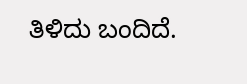ತಿಳಿದು ಬಂದಿದೆ.